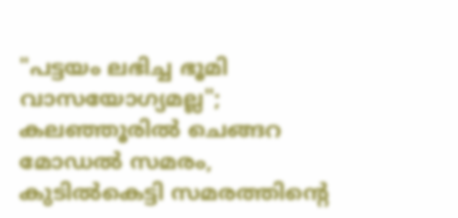"പട്ടയം ലഭിച്ച ഭൂമി വാസയോഗ്യമല്ല"; കലഞ്ഞൂരിൽ ചെങ്ങറ മോഡൽ സമരം, കുടിൽകെട്ടി സമരത്തിന്റെ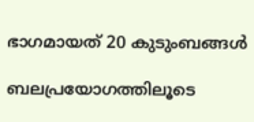ഭാഗമായത് 20 കുടുംബങ്ങൾ

ബലപ്രയോഗത്തിലൂടെ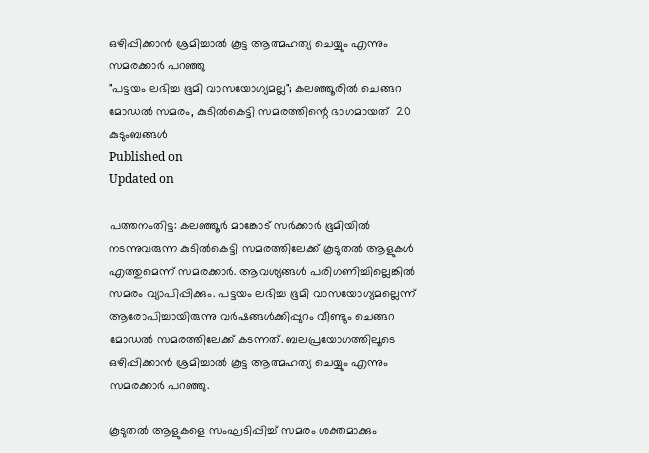ഒഴിപ്പിക്കാൻ ശ്രമിച്ചാൽ കൂട്ട ആത്മഹത്യ ചെയ്യും എന്നും സമരക്കാർ പറഞ്ഞു
"പട്ടയം ലഭിച്ച ഭൂമി വാസയോഗ്യമല്ല"; കലഞ്ഞൂരിൽ ചെങ്ങറ മോഡൽ സമരം, കുടിൽകെട്ടി സമരത്തിന്റെ ഭാഗമായത്  20 കുടുംബങ്ങൾ
Published on
Updated on

പത്തനംതിട്ട: കലഞ്ഞൂർ മാങ്കോട് സർക്കാർ ഭൂമിയിൽ നടന്നുവരുന്ന കുടിൽകെട്ടി സമരത്തിലേക്ക് കൂടുതൽ ആളുകൾ എത്തുമെന്ന് സമരക്കാർ. ആവശ്യങ്ങൾ പരിഗണിച്ചില്ലെങ്കിൽ സമരം വ്യാപിപ്പിക്കും. പട്ടയം ലഭിച്ച ഭൂമി വാസയോഗ്യമല്ലെന്ന് ആരോപിച്ചായിരുന്നു വർഷങ്ങൾക്കിപ്പുറം വീണ്ടും ചെങ്ങറ മോഡൽ സമരത്തിലേക്ക് കടന്നത്. ബലപ്രയോഗത്തിലൂടെ ഒഴിപ്പിക്കാൻ ശ്രമിച്ചാൽ കൂട്ട ആത്മഹത്യ ചെയ്യും എന്നും സമരക്കാർ പറഞ്ഞു.

കൂടുതൽ ആളുകളെ സംഘടിപ്പിച്ച് സമരം ശക്തമാക്കും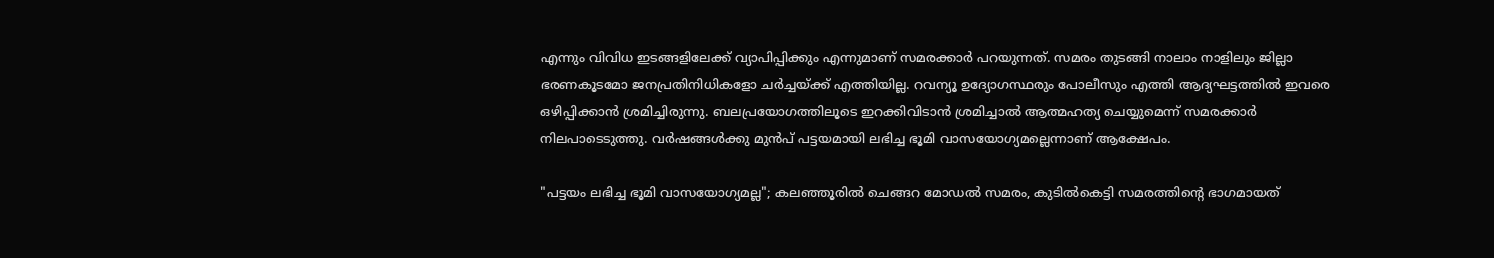എന്നും വിവിധ ഇടങ്ങളിലേക്ക് വ്യാപിപ്പിക്കും എന്നുമാണ് സമരക്കാർ പറയുന്നത്. സമരം തുടങ്ങി നാലാം നാളിലും ജില്ലാ ഭരണകൂടമോ ജനപ്രതിനിധികളോ ചർച്ചയ്ക്ക് എത്തിയില്ല. റവന്യൂ ഉദ്യോഗസ്ഥരും പോലീസും എത്തി ആദ്യഘട്ടത്തിൽ ഇവരെ ഒഴിപ്പിക്കാൻ ശ്രമിച്ചിരുന്നു. ബലപ്രയോഗത്തിലൂടെ ഇറക്കിവിടാൻ ശ്രമിച്ചാൽ ആത്മഹത്യ ചെയ്യുമെന്ന് സമരക്കാർ നിലപാടെടുത്തു. വർഷങ്ങൾക്കു മുൻപ് പട്ടയമായി ലഭിച്ച ഭൂമി വാസയോഗ്യമല്ലെന്നാണ് ആക്ഷേപം.

"പട്ടയം ലഭിച്ച ഭൂമി വാസയോഗ്യമല്ല"; കലഞ്ഞൂരിൽ ചെങ്ങറ മോഡൽ സമരം, കുടിൽകെട്ടി സമരത്തിന്റെ ഭാഗമായത്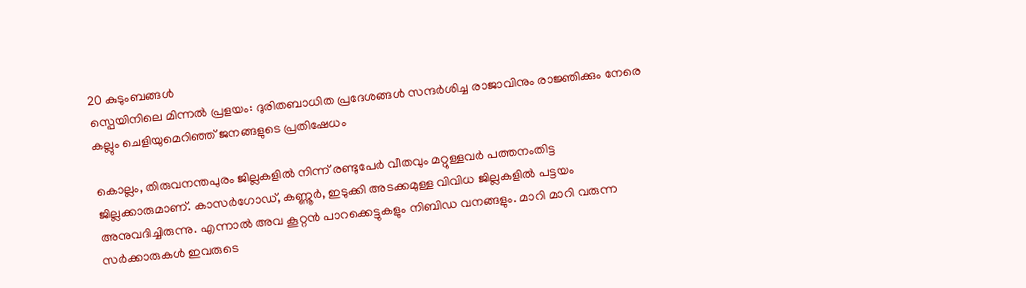20 കുടുംബങ്ങൾ
സ്പെയിനിലെ മിന്നൽ പ്രളയം: ദുരിതബാധിത പ്രദേശങ്ങൾ സന്ദർശിച്ച രാജാവിനും രാജ്ഞിക്കും നേരെ കല്ലും ചെളിയുമെറിഞ്ഞ് ജനങ്ങളുടെ പ്രതിഷേധം

കൊല്ലം, തിരുവനന്തപുരം ജില്ലകളിൽ നിന്ന് രണ്ടുപേർ വീതവും മറ്റുള്ളവർ പത്തനംതിട്ട ജില്ലക്കാരുമാണ്. കാസർഗോഡ്, കണ്ണൂർ, ഇടുക്കി അടക്കമുള്ള വിവിധ ജില്ലകളിൽ പട്ടയം അനുവദിച്ചിരുന്നു. എന്നാൽ അവ കൂറ്റൻ പാറക്കെട്ടുകളും നിബിഡ വനങ്ങളും. മാറി മാറി വരുന്ന സർക്കാരുകൾ ഇവരുടെ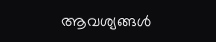ആവശ്യങ്ങൾ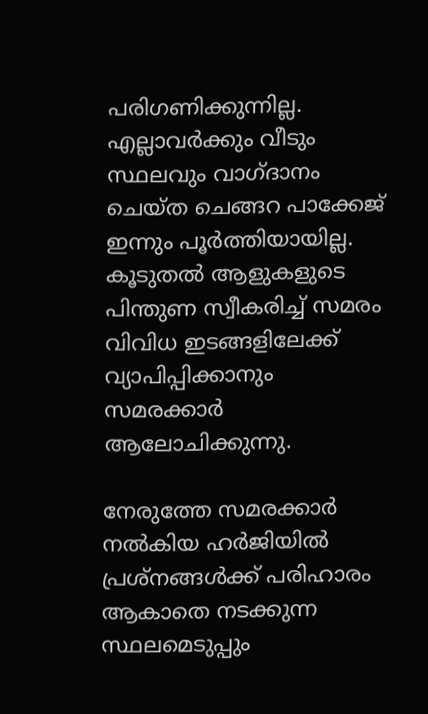പരിഗണിക്കുന്നില്ല. എല്ലാവർക്കും വീടും സ്ഥലവും വാഗ്ദാനം ചെയ്ത ചെങ്ങറ പാക്കേജ് ഇന്നും പൂർത്തിയായില്ല. കൂടുതൽ ആളുകളുടെ പിന്തുണ സ്വീകരിച്ച് സമരം വിവിധ ഇടങ്ങളിലേക്ക് വ്യാപിപ്പിക്കാനും സമരക്കാർ ആലോചിക്കുന്നു.

നേരുത്തേ സമരക്കാർ നൽകിയ ഹർജിയിൽ പ്രശ്നങ്ങൾക്ക് പരിഹാരം ആകാതെ നടക്കുന്ന സ്ഥലമെടുപ്പും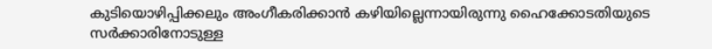കുടിയൊഴിപ്പിക്കലും അംഗീകരിക്കാൻ കഴിയില്ലെന്നായിരുന്നു ഹൈക്കോടതിയുടെ സർക്കാരിനോടുള്ള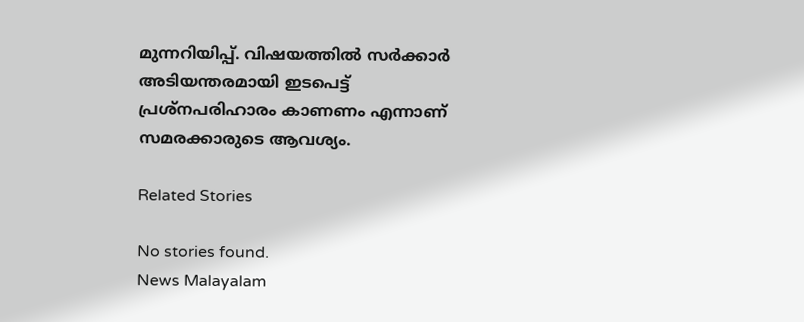മുന്നറിയിപ്പ്. വിഷയത്തിൽ സർക്കാർ അടിയന്തരമായി ഇടപെട്ട് പ്രശ്നപരിഹാരം കാണണം എന്നാണ് സമരക്കാരുടെ ആവശ്യം.

Related Stories

No stories found.
News Malayalam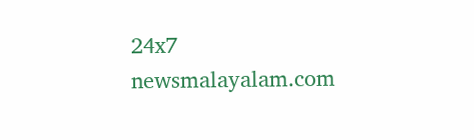24x7
newsmalayalam.com